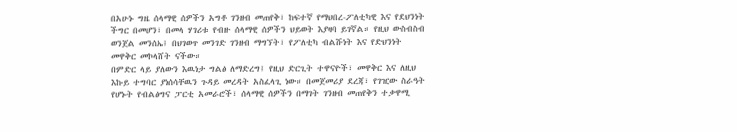በአሁኑ ግዜ ሰላማዊ ሰዎችን አግቶ ገንዘብ መጠየቅ፣ ከፍተኛ የማህበረ-ፖለቲካዊ እና የደህንነት ችግር በመሆን፣ በመላ ሃገሪቱ የብዙ ሰላማዊ ሰዎችን ህይወት እያዛባ ይገኛል። የዚህ ውስብስብ ወንጀል መንሰኤ፤ በህገወጥ መንገድ ገንዘብ ማግኘት፣ የፖለቲካ ብልሹነት እና የድህንነት መዋቅር መኮላሸት ናችው።
በምድር ላይ ያለውን እዉነታ ግልፅ ለማድረግ፤ የዚህ ድርጊት ተዋናዮች፣ መዋቅር እና ለዚህ እኩይ ተግባር ያነሰሳቸዉን ጉዳይ መረዳት አስፈላጊ ነው። በመጀመሪያ ደረጃ፣ የገዢው ስራዓት የሆኑት የብልፅግና ፓርቲ አመራሮች፣ ሰላማዊ ሰዎችን በማገት ገንዘብ መጠየቅን ተቃዋሚ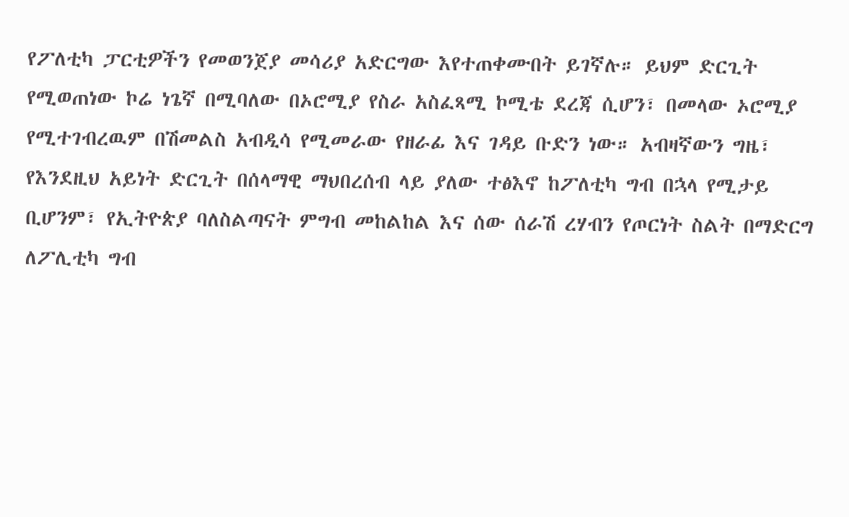የፖለቲካ ፓርቲዎችን የመወንጀያ መሳሪያ አድርግው እየተጠቀሙበት ይገኛሉ። ይህም ድርጊት የሚወጠነው ኮሬ ነጌኛ በሚባለው በኦሮሚያ የስራ አስፈጻሚ ኮሚቴ ደረጃ ሲሆን፣ በመላው ኦሮሚያ የሚተገብረዉም በሽመልስ አብዲሳ የሚመራው የዘራፊ እና ገዳይ ቡድን ነው። አብዛኛውን ግዜ፣ የእንደዚህ አይነት ድርጊት በሰላማዊ ማህበረሰብ ላይ ያለው ተፅእኖ ከፖለቲካ ግብ በኋላ የሚታይ ቢሆንም፣ የኢትዮጵያ ባለስልጣናት ምግብ መከልከል እና ሰው ሰራሽ ረሃብን የጦርነት ስልት በማድርግ ለፖሊቲካ ግብ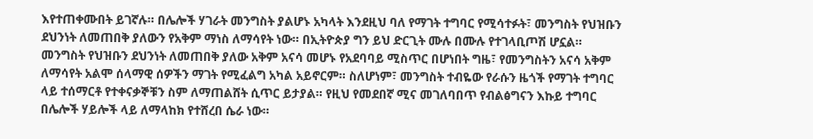እየተጠቀሙበት ይገኛሉ። በሌሎች ሃገራት መንግስት ያልሆኑ አካላት እንደዚህ ባለ የማገት ተግባር የሚሳተፉት፣ መንግስት የህዝቡን ደህንነት ለመጠበቅ ያለውን የአቅም ማነስ ለማሳየት ነው። በኢትዮጵያ ግን ይህ ድርጊት ሙሉ በሙሉ የተገላቢጦሽ ሆኗል። መንግስት የህዝቡን ደህንነት ለመጠበቅ ያለው አቅም አናሳ መሆኑ የአደባባይ ሚስጥር በሆነበት ግዜ፣ የመንግስትን አናሳ አቅም ለማሳየት አልሞ ሰላማዊ ሰዎችን ማገት የሚፈልግ አካል አይኖርም። ስለሆነም፣ መንግስት ተብዬው የራሱን ዜጎች የማገት ተግባር ላይ ተሰማርቶ የተቀናቃኞቹን ስም ለማጠልሸት ሲጥር ይታያል። የዚህ የመደበኛ ሚና መገለባበጥ የብልፅግናን እኩይ ተግባር በሌሎች ሃይሎች ላይ ለማላከክ የተሸረበ ሴራ ነው።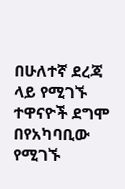በሁለተኛ ደረጃ ላይ የሚገኙ ተዋናዮች ደግሞ በየአካባቢው የሚገኙ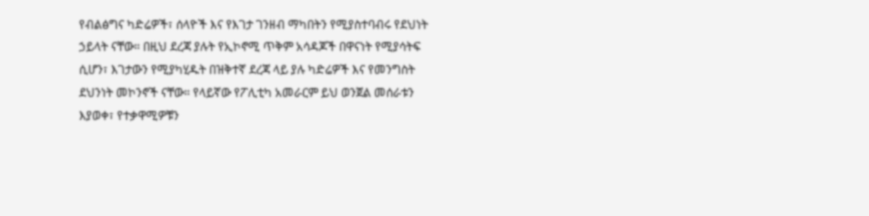የብልፅግና ካድሬዎች፣ ሰላዮች እና የእገታ ገንዘብ ማካበትን የሚያስተባብሩ የደህነት ኃይላት ናቸው። በዚህ ደረጃ ያሉት የኢኮኖሚ ጥቅም አሳዳጆች በዋናነት የሚያሳትፍ ሲሆን፣ እገታውን የሚያካሂዱት በዝቅተኛ ደረጃ ላይ ያሉ ካድሬዎች እና የመንግስት ደህንነት መኮንኖች ናቸው። የላይኛው የፖሊቲካ አመራርም ይህ ወንጀል መሰራቱን እያወቀ፣ የተቃዋሚዎቹን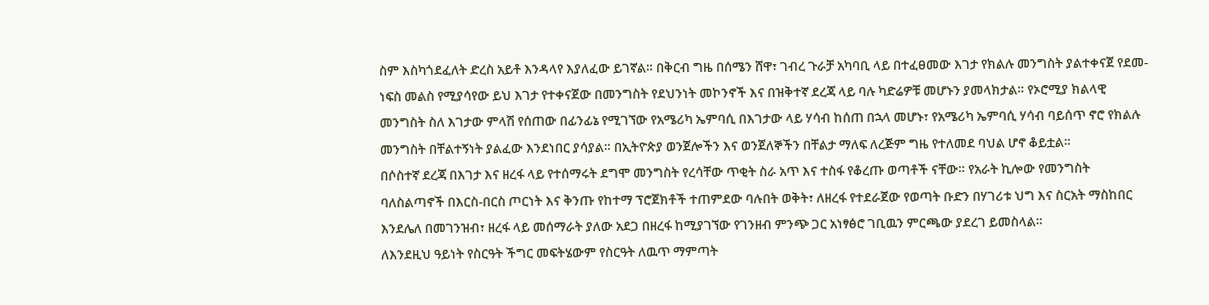ስም እስካጎደፈለት ድረስ አይቶ እንዳላየ እያለፈው ይገኛል። በቅርብ ግዜ በሰሜን ሸዋ፣ ገብረ ጉራቻ አካባቢ ላይ በተፈፀመው እገታ የክልሉ መንግስት ያልተቀናጀ የደመ-ነፍስ መልስ የሚያሳየው ይህ እገታ የተቀናጀው በመንግስት የደህንነት መኮንኖች እና በዝቅተኛ ደረጃ ላይ ባሉ ካድሬዎቹ መሆኑን ያመላክታል። የኦሮሚያ ክልላዊ መንግስት ስለ እገታው ምላሽ የሰጠው በፊንፊኔ የሚገኘው የአሜሪካ ኤምባሲ በእገታው ላይ ሃሳብ ከሰጠ በኋላ መሆኑ፣ የአሜሪካ ኤምባሲ ሃሳብ ባይሰጥ ኖሮ የክልሉ መንግስት በቸልተኝነት ያልፈው እንደነበር ያሳያል። በኢትዮጵያ ወንጀሎችን እና ወንጀለኞችን በቸልታ ማለፍ ለረጅም ግዜ የተለመደ ባህል ሆኖ ቆይቷል።
በሶስተኛ ደረጃ በእገታ እና ዘረፋ ላይ የተሰማሩት ደግሞ መንግስት የረሳቸው ጥቂት ስራ አጥ እና ተስፋ የቆረጡ ወጣቶች ናቸው። የአራት ኪሎው የመንግስት ባለስልጣኖች በእርስ-በርስ ጦርነት እና ቅንጡ የከተማ ፕሮጀክቶች ተጠምደው ባሉበት ወቅት፣ ለዘረፋ የተደራጀው የወጣት ቡድን በሃገሪቱ ህግ እና ስርአት ማስከበር እንደሌለ በመገንዝብ፣ ዘረፋ ላይ መሰማራት ያለው አደጋ በዘረፋ ከሚያገኘው የገንዘብ ምንጭ ጋር አነፃፅሮ ገቢዉን ምርጫው ያደረገ ይመስላል።
ለእንደዚህ ዓይነት የስርዓት ችግር መፍትሄውም የስርዓት ለዉጥ ማምጣት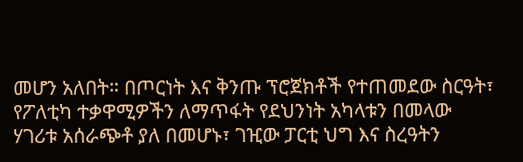መሆን አለበት። በጦርነት እና ቅንጡ ፕሮጀክቶች የተጠመደው ስርዓት፣ የፖለቲካ ተቃዋሚዎችን ለማጥፋት የደህንነት አካላቱን በመላው ሃገሪቱ አሰራጭቶ ያለ በመሆኑ፣ ገዢው ፓርቲ ህግ እና ስረዓትን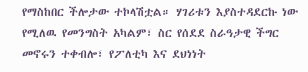የማስከበር ችሎታው ተኮላሽቷል። ሃገሪቱን እያስተዳደርኩ ነው የሚለዉ የመንግስት አካልም፣ ስር የሰደደ ስራዓታዊ ችግር መኖሩን ተቀብሎ፣ የፖለቲካ እና ደህነነት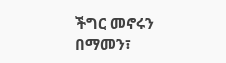ችግር መኖሩን በማመን፣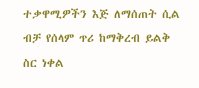ተቃዋሚዎችን እጅ ለማሰጠት ሲል ብቻ የሰላም ጥሪ ከማቅረብ ይልቅ ስር ነቀል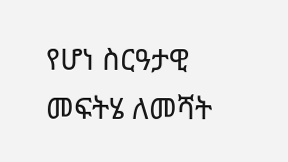የሆነ ስርዓታዊ መፍትሄ ለመሻት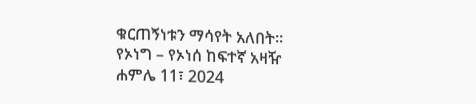ቁርጠኝነቱን ማሳየት አለበት።
የኦነግ – የኦነሰ ከፍተኛ አዛዥ
ሐምሌ 11፣ 2024